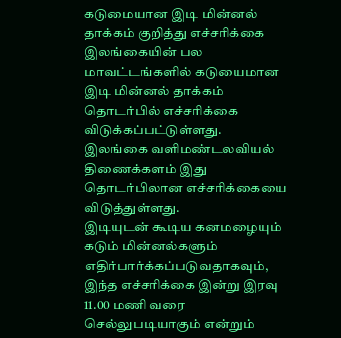கடுமையான இடி மின்னல் தாக்கம் குறித்து எச்சரிக்கை
இலங்கையின் பல மாவட்டங்களில் கடுயைமான இடி மின்னல் தாக்கம் தொடர்பில் எச்சரிக்கை விடுக்கப்பட்டுள்ளது.
இலங்கை வளிமண்டலவியல் திணைக்களம் இது தொடர்பிலான எச்சரிக்கையை விடுத்துள்ளது.
இடியுடன் கூடிய கனமழையும் கடும் மின்னல்களும் எதிர்பார்க்கப்படுவதாகவும், இந்த எச்சரிக்கை இன்று இரவு 11.00 மணி வரை செல்லுபடியாகும் என்றும்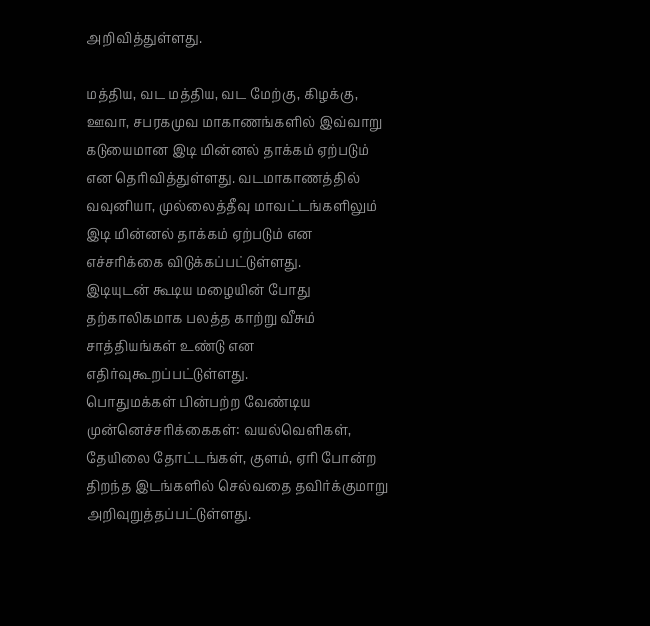அறிவித்துள்ளது.

மத்திய, வட மத்திய, வட மேற்கு, கிழக்கு, ஊவா, சபரகமுவ மாகாணங்களில் இவ்வாறு கடுயைமான இடி மின்னல் தாக்கம் ஏற்படும் என தெரிவித்துள்ளது. வடமாகாணத்தில் வவுனியா, முல்லைத்தீவு மாவட்டங்களிலும் இடி மின்னல் தாக்கம் ஏற்படும் என எச்சரிக்கை விடுக்கப்பட்டுள்ளது.
இடியுடன் கூடிய மழையின் போது தற்காலிகமாக பலத்த காற்று வீசும் சாத்தியங்கள் உண்டு என எதிர்வுகூறப்பட்டுள்ளது.
பொதுமக்கள் பின்பற்ற வேண்டிய முன்னெச்சரிக்கைகள்: வயல்வெளிகள், தேயிலை தோட்டங்கள், குளம், ஏரி போன்ற திறந்த இடங்களில் செல்வதை தவிர்க்குமாறு அறிவுறுத்தப்பட்டுள்ளது.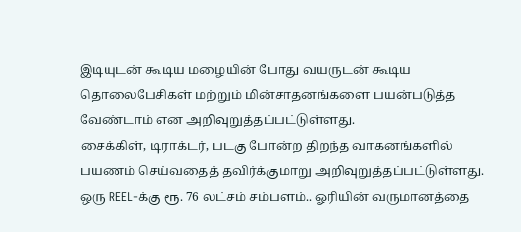இடியுடன் கூடிய மழையின் போது வயருடன் கூடிய தொலைபேசிகள் மற்றும் மின்சாதனங்களை பயன்படுத்த வேண்டாம் என அறிவுறுத்தப்பட்டுள்ளது.
சைக்கிள், டிராக்டர், படகு போன்ற திறந்த வாகனங்களில் பயணம் செய்வதைத் தவிர்க்குமாறு அறிவுறுத்தப்பட்டுள்ளது.
ஒரு REEL-க்கு ரூ. 76 லட்சம் சம்பளம்.. ஓரியின் வருமானத்தை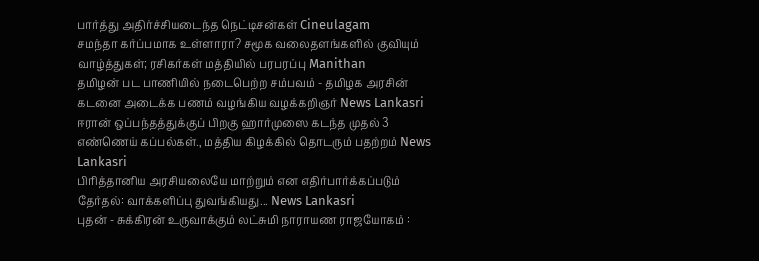பார்த்து அதிர்ச்சியடைந்த நெட்டிசன்கள் Cineulagam
சமந்தா கர்ப்பமாக உள்ளாரா? சமூக வலைதளங்களில் குவியும் வாழ்த்துகள்; ரசிகர்கள் மத்தியில் பரபரப்பு Manithan
தமிழன் பட பாணியில் நடைபெற்ற சம்பவம் - தமிழக அரசின் கடனை அடைக்க பணம் வழங்கிய வழக்கறிஞர் News Lankasri
ஈரான் ஒப்பந்தத்துக்குப் பிறகு ஹார்முஸை கடந்த முதல் 3 எண்ணெய் கப்பல்கள்., மத்திய கிழக்கில் தொடரும் பதற்றம் News Lankasri
பிரித்தானிய அரசியலையே மாற்றும் என எதிர்பார்க்கப்படும் தேர்தல்: வாக்களிப்பு துவங்கியது... News Lankasri
புதன் - சுக்கிரன் உருவாக்கும் லட்சுமி நாராயண ராஜயோகம் :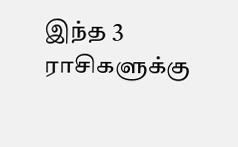இந்த 3 ராசிகளுக்கு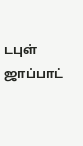டபுள் ஜாப்பாட்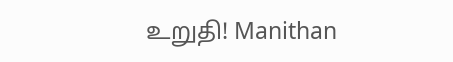உறுதி! Manithan